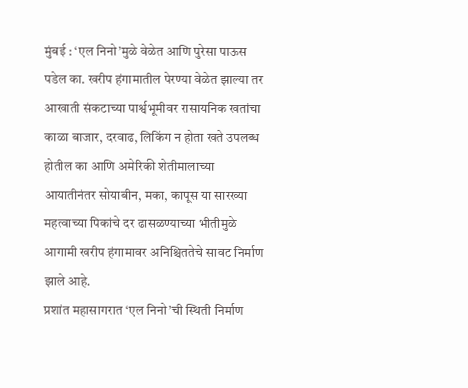मुंबई : ‘एल निनो’मुळे वेळेत आणि पुरेसा पाऊस पडेल का. खरीप हंगामातील पेरण्या वेळेत झाल्या तर आखाती संकटाच्या पार्श्वभूमीवर रासायनिक खतांचा काळा बाजार, दरवाढ, लिकिंग न होता खते उपलब्ध होतील का आणि अमेरिकी शेतीमालाच्या आयातीनंतर सोयाबीन, मका, कापूस या सारख्या महत्वाच्या पिकांचे दर ढासळण्याच्या भीतीमुळे आगामी खरीप हंगामावर अनिश्चिततेचे सावट निर्माण झाले आहे.
प्रशांत महासागरात ‘एल निनो’ची स्थिती निर्माण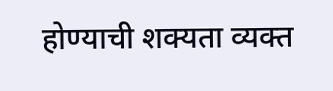होण्याची शक्यता व्यक्त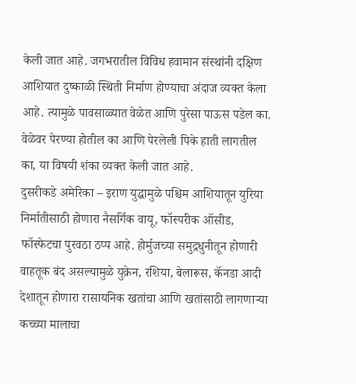केली जात आहे. जगभरातील विविध हवामान संस्थांनी दक्षिण आशियात दुष्काळी स्थिती निर्माण होण्याचा अंदाज व्यक्त केला आहे. त्यामुळे पावसाळ्यात वेळेत आणि पुरेसा पाऊस पडेल का. वेळेवर पेरण्या होतील का आणि पेरलेली पिके हाती लागतील का, या विषयी शंका व्यक्त केली जात आहे.
दुसरीकडे अमेरिका – इराण युद्धामुळे पश्चिम आशियातून युरिया निर्मातीसाठी होणारा नैसर्गिक वायू, फॉस्परीक ऑसीड, फॉस्फेटचा पुरवठा ठप्प आहे. होर्मुजच्या समुद्रधुनीतून होणारी वाहतूक बंद असल्यामुळे युक्रेन, रशिया, बेलारूस, कॅनडा आदी देशातून होणारा रासायनिक खतांचा आणि खतांसाठी लागणाऱ्या कच्च्या मालाचा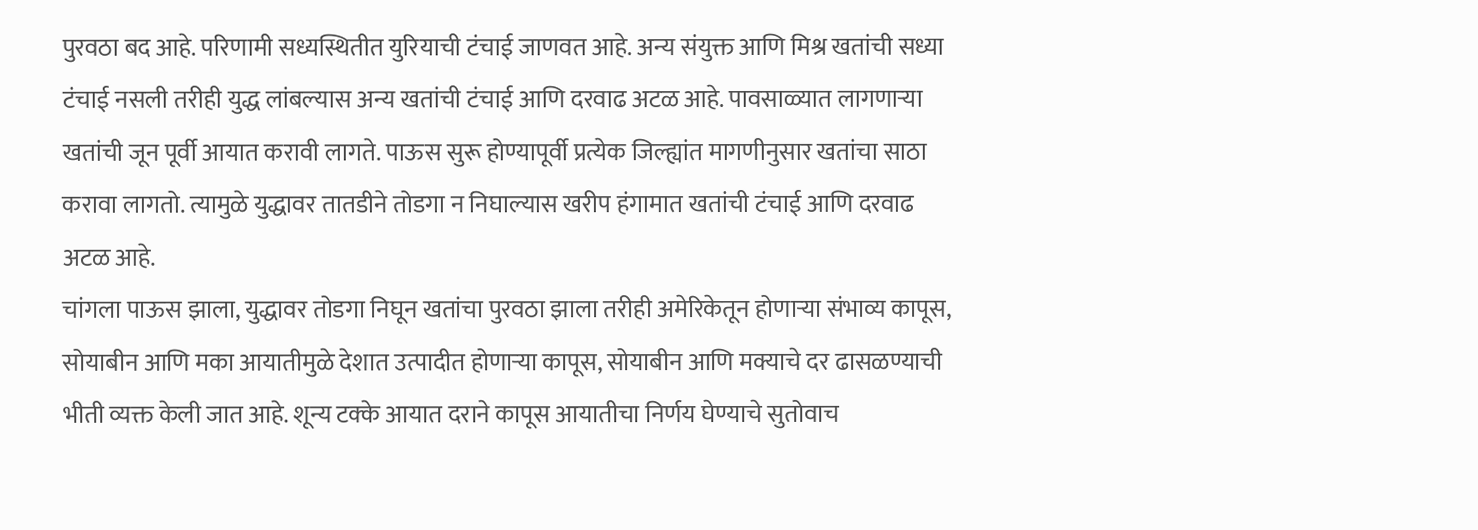पुरवठा बद आहे. परिणामी सध्यस्थितीत युरियाची टंचाई जाणवत आहे. अन्य संयुक्त आणि मिश्र खतांची सध्या टंचाई नसली तरीही युद्ध लांबल्यास अन्य खतांची टंचाई आणि दरवाढ अटळ आहे. पावसाळ्यात लागणाऱ्या खतांची जून पूर्वी आयात करावी लागते. पाऊस सुरू होण्यापूर्वी प्रत्येक जिल्ह्यांत मागणीनुसार खतांचा साठा करावा लागतो. त्यामुळे युद्धावर तातडीने तोडगा न निघाल्यास खरीप हंगामात खतांची टंचाई आणि दरवाढ अटळ आहे.
चांगला पाऊस झाला, युद्धावर तोडगा निघून खतांचा पुरवठा झाला तरीही अमेरिकेतून होणाऱ्या संभाव्य कापूस, सोयाबीन आणि मका आयातीमुळे देशात उत्पादीत होणाऱ्या कापूस, सोयाबीन आणि मक्याचे दर ढासळण्याची भीती व्यक्त केली जात आहे. शून्य टक्के आयात दराने कापूस आयातीचा निर्णय घेण्याचे सुतोवाच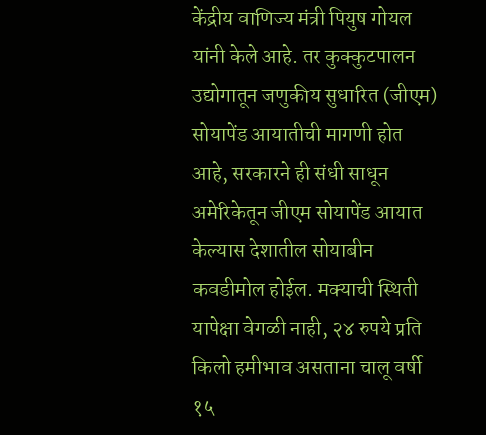केंद्रीय वाणिज्य मंत्री पियुष गोयल यांनी केले आहे. तर कुक्कुटपालन उद्योगातून जणुकीय सुधारित (जीएम) सोयापेंड आयातीची मागणी होत आहे, सरकारने ही संधी साधून अमेरिकेतून जीएम सोयापेंड आयात केल्यास देशातील सोयाबीन कवडीमोल होईल. मक्याची स्थिती यापेक्षा वेगळी नाही, २४ रुपये प्रति किलो हमीभाव असताना चालू वर्षी १५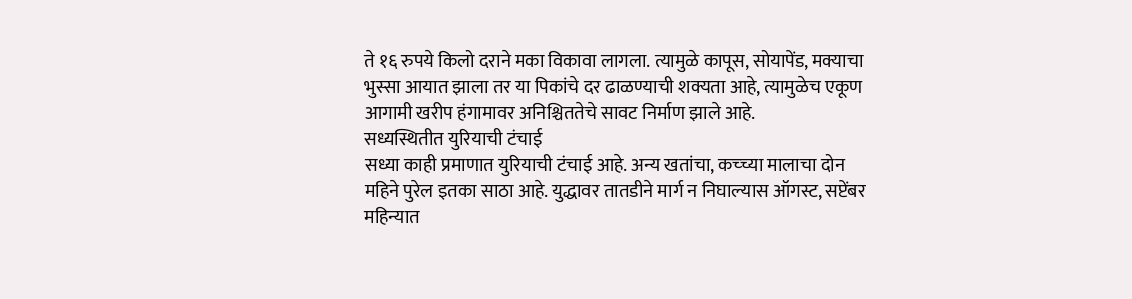ते १६ रुपये किलो दराने मका विकावा लागला. त्यामुळे कापूस, सोयापेंड, मक्याचा भुस्सा आयात झाला तर या पिकांचे दर ढाळण्याची शक्यता आहे, त्यामुळेच एकूण आगामी खरीप हंगामावर अनिश्चिततेचे सावट निर्माण झाले आहे.
सध्यस्थितीत युरियाची टंचाई
सध्या काही प्रमाणात युरियाची टंचाई आहे. अन्य खतांचा, कच्च्या मालाचा दोन महिने पुरेल इतका साठा आहे. युद्धावर तातडीने मार्ग न निघाल्यास ऑगस्ट, सप्टेंबर महिन्यात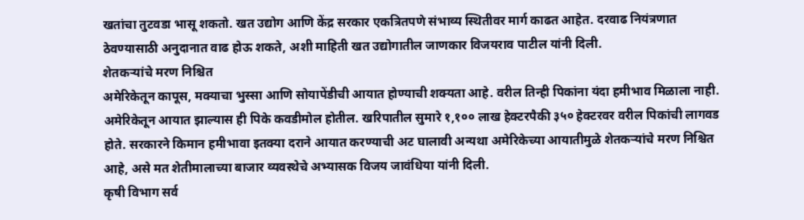खतांचा तुटवडा भासू शकतो. खत उद्योग आणि केंद्र सरकार एकत्रितपणे संभाव्य स्थितीवर मार्ग काढत आहेत. दरवाढ नियंत्रणात ठेवण्यासाठी अनुदानात वाढ होऊ शकते, अशी माहिती खत उद्योगातील जाणकार विजयराव पाटील यांनी दिली.
शेतकऱ्यांचे मरण निश्चित
अमेरिकेतून कापूस, मक्याचा भुस्सा आणि सोयापेंडीची आयात होण्याची शक्यता आहे. वरील तिन्ही पिकांना यंदा हमीभाव मिळाला नाही. अमेरिकेतून आयात झाल्यास ही पिके कवडीमोल होतील. खरिपातील सुमारे १,१०० लाख हेक्टरपैकी ३५० हेक्टरवर वरील पिकांची लागवड होते. सरकारने किमान हमीभावा इतक्या दराने आयात करण्याची अट घालावी अन्यथा अमेरिकेच्या आयातीमुळे शेतकऱ्यांचे मरण निश्चित आहे, असे मत शेतीमालाच्या बाजार व्यवस्थेचे अभ्यासक विजय जावंधिया यांनी दिली.
कृषी विभाग सर्व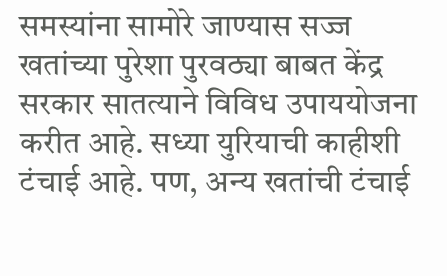समस्यांना सामोरे जाण्यास सज्ज
खतांच्या पुरेशा पुरवठ्या बाबत केंद्र सरकार सातत्याने विविध उपाययोजना करीत आहे. सध्या युरियाची काहीशी टंचाई आहे. पण, अन्य खतांची टंचाई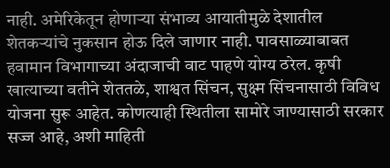नाही. अमेरिकेतून होणाऱ्या संभाव्य आयातीमुळे देशातील शेतकऱ्यांचे नुकसान होऊ दिले जाणार नाही. पावसाळ्याबाबत हवामान विभागाच्या अंदाजाची वाट पाहणे योग्य ठरेल. कृषी खात्याच्या वतीने शेततळे, शाश्वत सिंचन, सुक्ष्म सिंचनासाठी विविध योजना सुरू आहेत. कोणत्याही स्थितीला सामोरे जाण्यासाठी सरकार सज्ज आहे, अशी माहिती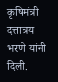कृषिमंत्री दत्तात्रय भरणे यांनी दिली.